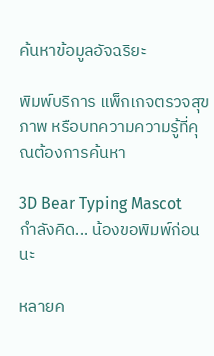ค้นหาข้อมูลอัจฉริยะ

พิมพ์บริการ แพ็กเกจตรวจสุขภาพ หรือบทความความรู้ที่คุณต้องการค้นหา

3D Bear Typing Mascot
กำลังคิด... น้องขอพิมพ์ก่อนนะ

หลายค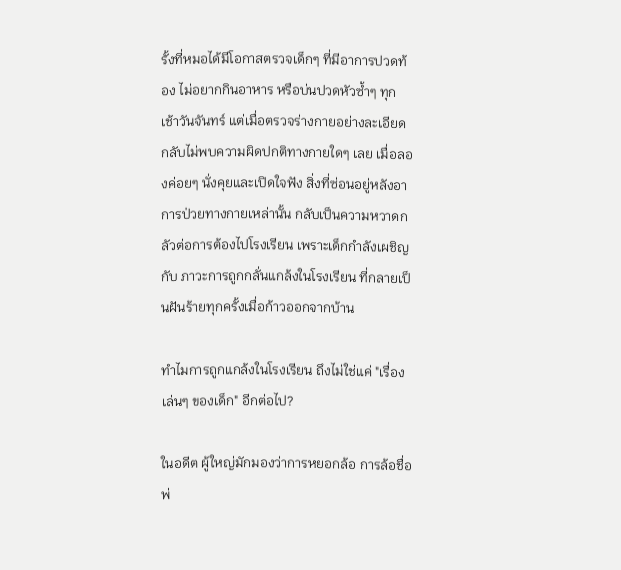รั้งที่หมอได้มีโอกาสตรวจเด็กๆ ที่มีอาการปวดท้อง ไม่อยากกินอาหาร หรือบ่นปวดหัวซ้ำๆ ทุกเช้าวันจันทร์ แต่เมื่อตรวจร่างกายอย่างละเอียดกลับไม่พบความผิดปกติทางกายใดๆ เลย เมื่อลองค่อยๆ นั่งคุยและเปิดใจฟัง สิ่งที่ซ่อนอยู่หลังอาการป่วยทางกายเหล่านั้น กลับเป็นความหวาดกลัวต่อการต้องไปโรงเรียน เพราะเด็กกำลังเผชิญกับ ภาวะการถูกกลั่นแกล้งในโรงเรียน ที่กลายเป็นฝันร้ายทุกครั้งเมื่อก้าวออกจากบ้าน

ทำไมการถูกแกล้งในโรงเรียน ถึงไม่ใช่แค่ "เรื่องเล่นๆ ของเด็ก" อีกต่อไป?

ในอดีต ผู้ใหญ่มักมองว่าการหยอกล้อ การล้อชื่อพ่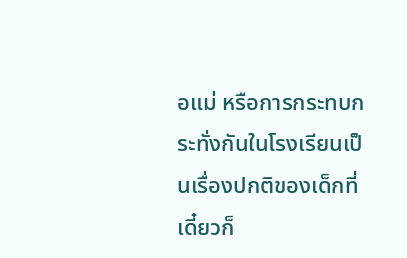อแม่ หรือการกระทบกระทั่งกันในโรงเรียนเป็นเรื่องปกติของเด็กที่เดี๋ยวก็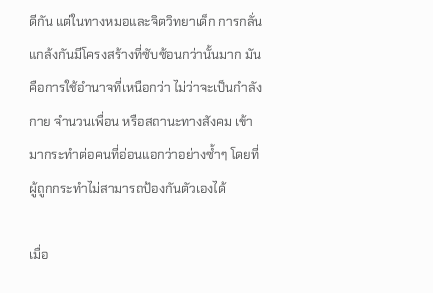ดีกัน แต่ในทางหมอและจิตวิทยาเด็ก การกลั่นแกล้งกันมีโครงสร้างที่ซับซ้อนกว่านั้นมาก มันคือการใช้อำนาจที่เหนือกว่า ไม่ว่าจะเป็นกำลังกาย จำนวนเพื่อน หรือสถานะทางสังคม เข้ามากระทำต่อคนที่อ่อนแอกว่าอย่างซ้ำๆ โดยที่ผู้ถูกกระทำไม่สามารถป้องกันตัวเองได้

เมื่อ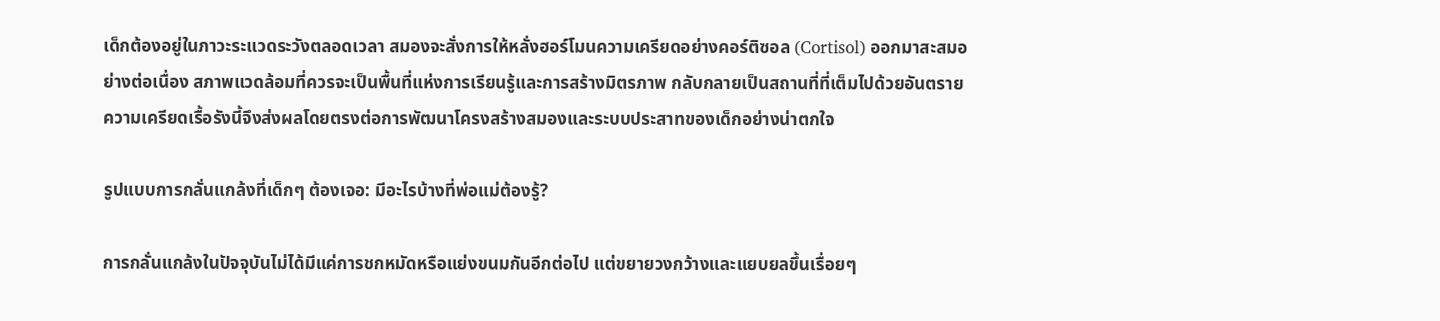เด็กต้องอยู่ในภาวะระแวดระวังตลอดเวลา สมองจะสั่งการให้หลั่งฮอร์โมนความเครียดอย่างคอร์ติซอล (Cortisol) ออกมาสะสมอย่างต่อเนื่อง สภาพแวดล้อมที่ควรจะเป็นพื้นที่แห่งการเรียนรู้และการสร้างมิตรภาพ กลับกลายเป็นสถานที่ที่เต็มไปด้วยอันตราย ความเครียดเรื้อรังนี้จึงส่งผลโดยตรงต่อการพัฒนาโครงสร้างสมองและระบบประสาทของเด็กอย่างน่าตกใจ

รูปแบบการกลั่นแกล้งที่เด็กๆ ต้องเจอ: มีอะไรบ้างที่พ่อแม่ต้องรู้?

การกลั่นแกล้งในปัจจุบันไม่ได้มีแค่การชกหมัดหรือแย่งขนมกันอีกต่อไป แต่ขยายวงกว้างและแยบยลขึ้นเรื่อยๆ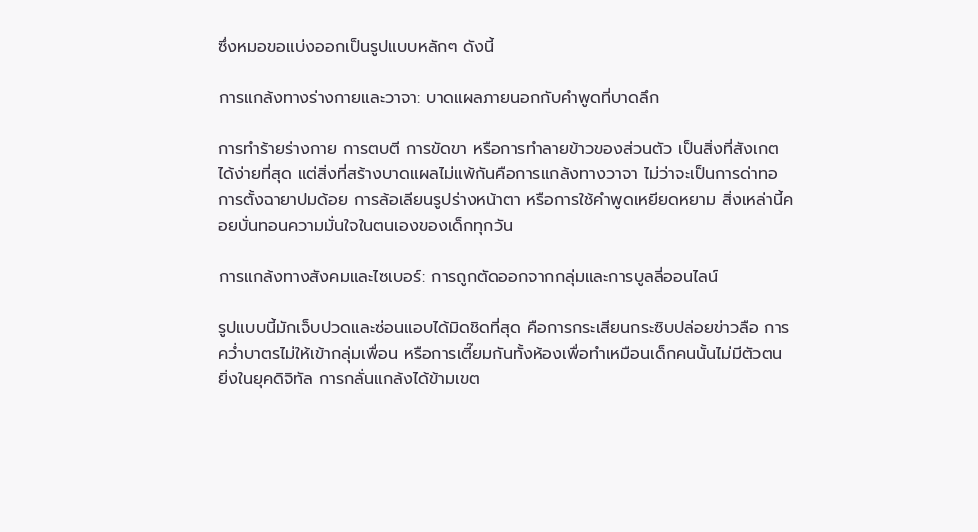ซึ่งหมอขอแบ่งออกเป็นรูปแบบหลักๆ ดังนี้

การแกล้งทางร่างกายและวาจา: บาดแผลภายนอกกับคำพูดที่บาดลึก

การทำร้ายร่างกาย การตบตี การขัดขา หรือการทำลายข้าวของส่วนตัว เป็นสิ่งที่สังเกตได้ง่ายที่สุด แต่สิ่งที่สร้างบาดแผลไม่แพ้กันคือการแกล้งทางวาจา ไม่ว่าจะเป็นการด่าทอ การตั้งฉายาปมด้อย การล้อเลียนรูปร่างหน้าตา หรือการใช้คำพูดเหยียดหยาม สิ่งเหล่านี้คอยบั่นทอนความมั่นใจในตนเองของเด็กทุกวัน

การแกล้งทางสังคมและไซเบอร์: การถูกตัดออกจากกลุ่มและการบูลลี่ออนไลน์

รูปแบบนี้มักเจ็บปวดและซ่อนแอบได้มิดชิดที่สุด คือการกระเสียนกระซิบปล่อยข่าวลือ การคว่ำบาตรไม่ให้เข้ากลุ่มเพื่อน หรือการเตี๊ยมกันทั้งห้องเพื่อทำเหมือนเด็กคนนั้นไม่มีตัวตน ยิ่งในยุคดิจิทัล การกลั่นแกล้งได้ข้ามเขต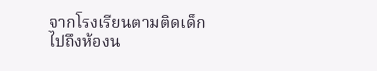จากโรงเรียนตามติดเด็กไปถึงห้องน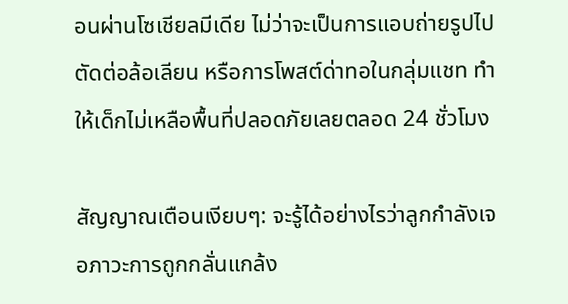อนผ่านโซเชียลมีเดีย ไม่ว่าจะเป็นการแอบถ่ายรูปไปตัดต่อล้อเลียน หรือการโพสต์ด่าทอในกลุ่มแชท ทำให้เด็กไม่เหลือพื้นที่ปลอดภัยเลยตลอด 24 ชั่วโมง

สัญญาณเตือนเงียบๆ: จะรู้ได้อย่างไรว่าลูกกำลังเจอภาวะการถูกกลั่นแกล้ง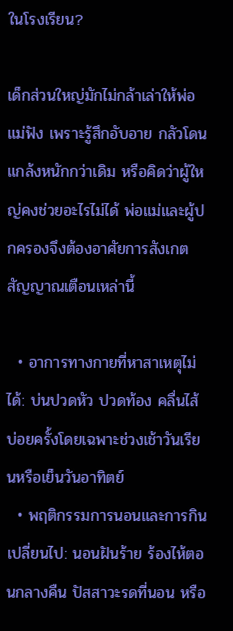ในโรงเรียน?

เด็กส่วนใหญ่มักไม่กล้าเล่าให้พ่อแม่ฟัง เพราะรู้สึกอับอาย กลัวโดนแกล้งหนักกว่าเดิม หรือคิดว่าผู้ใหญ่คงช่วยอะไรไม่ได้ พ่อแม่และผู้ปกครองจึงต้องอาศัยการสังเกตสัญญาณเตือนเหล่านี้

  • อาการทางกายที่หาสาเหตุไม่ได้: บ่นปวดหัว ปวดท้อง คลื่นไส้ บ่อยครั้งโดยเฉพาะช่วงเช้าวันเรียนหรือเย็นวันอาทิตย์
  • พฤติกรรมการนอนและการกินเปลี่ยนไป: นอนฝันร้าย ร้องไห้ตอนกลางคืน ปัสสาวะรดที่นอน หรือ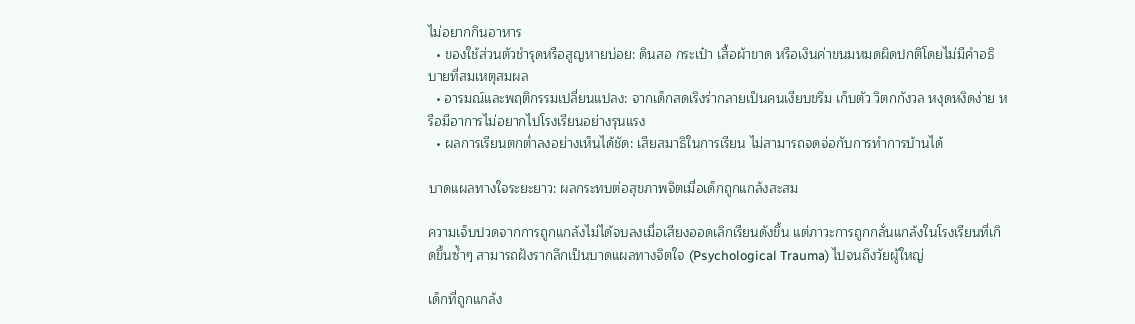ไม่อยากกินอาหาร
  • ของใช้ส่วนตัวชำรุดหรือสูญหายบ่อย: ดินสอ กระเป๋า เสื้อผ้าขาด หรือเงินค่าขนมหมดผิดปกติโดยไม่มีคำอธิบายที่สมเหตุสมผล
  • อารมณ์และพฤติกรรมเปลี่ยนแปลง: จากเด็กสดเริงร่ากลายเป็นคนเงียบขรึม เก็บตัว วิตกกังวล หงุดหงิดง่าย หรือมีอาการไม่อยากไปโรงเรียนอย่างรุนแรง
  • ผลการเรียนตกต่ำลงอย่างเห็นได้ชัด: เสียสมาธิในการเรียน ไม่สามารถจดจ่อกับการทำการบ้านได้

บาดแผลทางใจระยะยาว: ผลกระทบต่อสุขภาพจิตเมื่อเด็กถูกแกล้งสะสม

ความเจ็บปวดจากการถูกแกล้งไม่ได้จบลงเมื่อเสียงออดเลิกเรียนดังขึ้น แต่ภาวะการถูกกลั่นแกล้งในโรงเรียนที่เกิดขึ้นซ้ำๆ สามารถฝังรากลึกเป็นบาดแผลทางจิตใจ (Psychological Trauma) ไปจนถึงวัยผู้ใหญ่

เด็กที่ถูกแกล้ง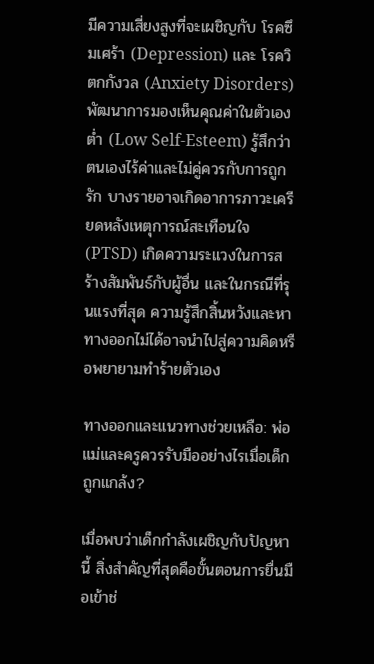มีความเสี่ยงสูงที่จะเผชิญกับ โรคซึมเศร้า (Depression) และ โรควิตกกังวล (Anxiety Disorders) พัฒนาการมองเห็นคุณค่าในตัวเองต่ำ (Low Self-Esteem) รู้สึกว่าตนเองไร้ค่าและไม่คู่ควรกับการถูกรัก บางรายอาจเกิดอาการภาวะเครียดหลังเหตุการณ์สะเทือนใจ (PTSD) เกิดความระแวงในการสร้างสัมพันธ์กับผู้อื่น และในกรณีที่รุนแรงที่สุด ความรู้สึกสิ้นหวังและหาทางออกไม่ได้อาจนำไปสู่ความคิดหรือพยายามทำร้ายตัวเอง

ทางออกและแนวทางช่วยเหลือ: พ่อแม่และครูควรรับมืออย่างไรเมื่อเด็กถูกแกล้ง?

เมื่อพบว่าเด็กกำลังเผชิญกับปัญหานี้ สิ่งสำคัญที่สุดคือขั้นตอนการยื่นมือเข้าช่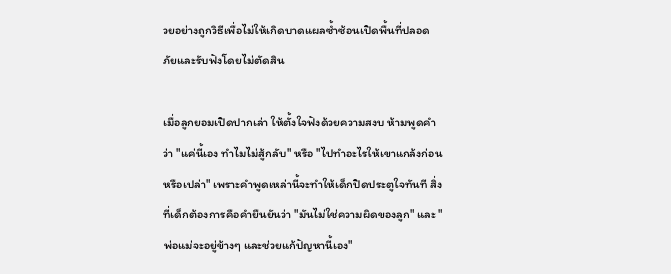วยอย่างถูกวิธีเพื่อไม่ให้เกิดบาดแผลซ้ำซ้อนเปิดพื้นที่ปลอดภัยและรับฟังโดยไม่ตัดสิน

เมื่อลูกยอมเปิดปากเล่า ให้ตั้งใจฟังด้วยความสงบ ห้ามพูดคำว่า "แค่นี้เอง ทำไมไม่สู้กลับ" หรือ "ไปทำอะไรให้เขาแกล้งก่อนหรือเปล่า" เพราะคำพูดเหล่านี้จะทำให้เด็กปิดประตูใจทันที สิ่งที่เด็กต้องการคือคำยืนยันว่า "มันไม่ใช่ความผิดของลูก" และ "พ่อแม่จะอยู่ข้างๆ และช่วยแก้ปัญหานี้เอง"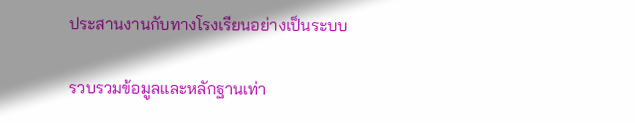ประสานงานกับทางโรงเรียนอย่างเป็นระบบ

รวบรวมข้อมูลและหลักฐานเท่า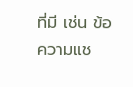ที่มี เช่น ข้อความแช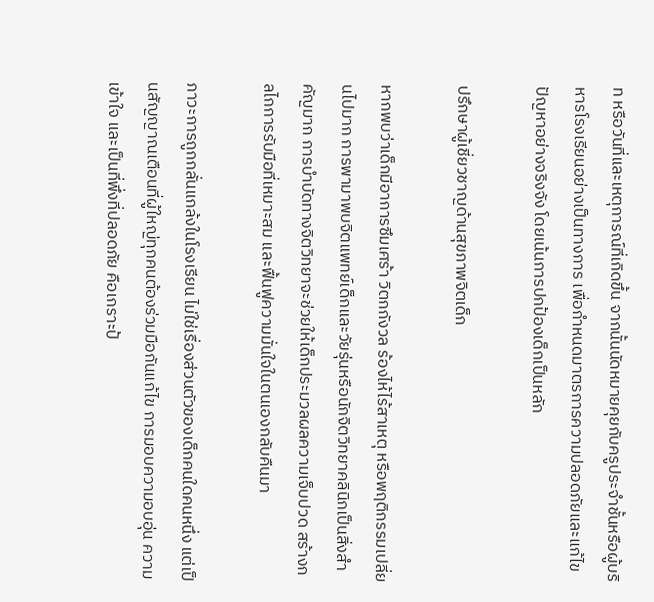ท หรือวันที่และเหตุการณ์ที่เกิดขึ้น จากนั้นนัดหมายคุยกับครูประจำชั้นหรือผู้บริหารโรงเรียนอย่างเป็นทางการ เพื่อกำหนดมาตรการความปลอดภัยและแก้ไขปัญหาอย่างจริงจัง โดยเน้นการปกป้องเด็กเป็นหลัก

ปรึกษาผู้เชี่ยวชาญด้านสุขภาพจิตเด็ก

หากพบว่าเด็กมีอาการซึมเศร้า วิตกกังวล ร้องไห้ไร้สาเหตุ หรือพฤติกรรมเปลี่ยนไปมาก การพามาพบจิตแพทย์เด็กและวัยรุ่นหรือนักจิตวิทยาคลินิกเป็นสิ่งสำคัญมาก การบำบัดทางจิตวิทยาจะช่วยให้เด็กประมวลผลความเจ็บปวด สร้างกลไกการรับมือที่เหมาะสม และฟื้นฟูความมั่นใจในตนเองกลับคืนมา

ภาวะการถูกกลั่นแกล้งในโรงเรียน ไม่ใช่เรื่องส่วนตัวของเด็กคนใดคนหนึ่ง แต่เป็นสัญญาณเตือนที่ผู้ใหญ่ทุกคนต้องร่วมมือกันแก้ไข การมอบความอบอุ่น ความเข้าใจ และเป็นที่พึ่งที่ปลอดภัย คือเกราะป้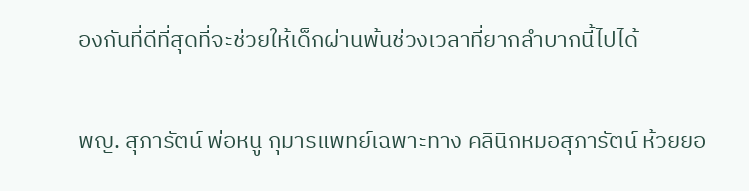องกันที่ดีที่สุดที่จะช่วยให้เด็กผ่านพ้นช่วงเวลาที่ยากลำบากนี้ไปได้

พญ. สุภารัตน์ พ่อหนู กุมารแพทย์เฉพาะทาง คลินิกหมอสุภารัตน์ ห้วยยอ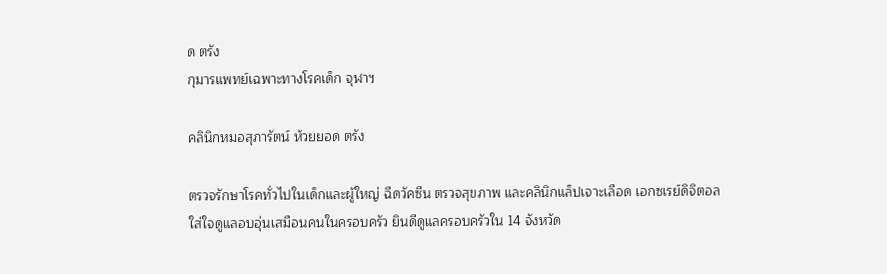ด ตรัง
กุมารแพทย์เฉพาะทางโรคเด็ก จุฬาฯ

คลินิกหมอสุภารัตน์ ห้วยยอด ตรัง

ตรวจรักษาโรคทั่วไปในเด็กและผู้ใหญ่ ฉีดวัคซีน ตรวจสุขภาพ และคลินิกแล็ปเจาะเลือด เอกซเรย์ดิจิตอล ใส่ใจดูแลอบอุ่นเสมือนคนในครอบครัว ยินดีดูแลครอบครัวใน 14 จังหวัด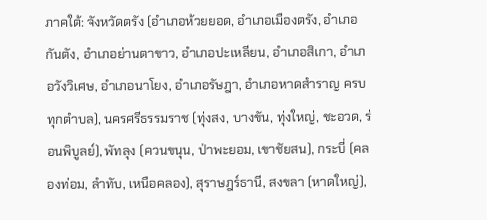ภาคใต้: จังหวัดตรัง (อำเภอห้วยยอด, อำเภอเมืองตรัง, อำเภอกันตัง, อำเภอย่านตาขาว, อำเภอปะเหลียน, อำเภอสิเกา, อำเภอวังวิเศษ, อำเภอนาโยง, อำเภอรัษฎา, อำเภอหาดสำราญ ครบทุกตำบล), นครศรีธรรมราช (ทุ่งสง, บางขัน, ทุ่งใหญ่, ชะอวด, ร่อนพิบูลย์), พัทลุง (ควนขนุน, ป่าพะยอม, เขาชัยสน), กระบี่ (คลองท่อม, ลำทับ, เหนือคลอง), สุราษฎร์ธานี, สงขลา (หาดใหญ่),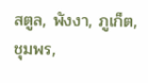สตูล, พังงา, ภูเก็ต, ชุมพร,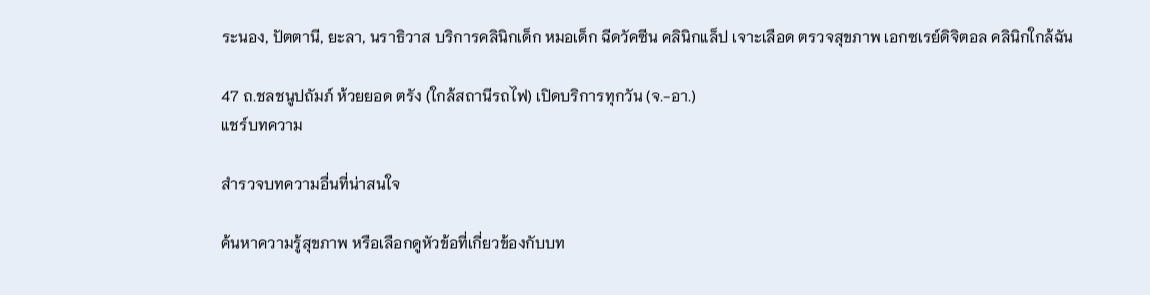ระนอง, ปัตตานี, ยะลา, นราธิวาส บริการคลินิกเด็ก หมอเด็ก ฉีดวัคซีน คลินิกแล็ป เจาะเลือด ตรวจสุขภาพ เอกซเรย์ดิจิตอล คลินิกใกล้ฉัน

47 ถ.ชลชนูปถัมภ์ ห้วยยอด ตรัง (ใกล้สถานีรถไฟ) เปิดบริการทุกวัน (จ.-อา.)
แชร์บทความ

สำรวจบทความอื่นที่น่าสนใจ

ค้นหาความรู้สุขภาพ หรือเลือกดูหัวข้อที่เกี่ยวข้องกับบท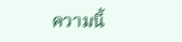ความนี้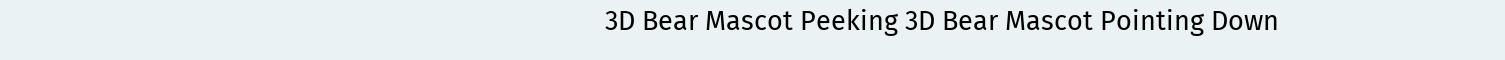3D Bear Mascot Peeking 3D Bear Mascot Pointing Down